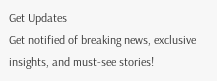Get Updates
Get notified of breaking news, exclusive insights, and must-see stories!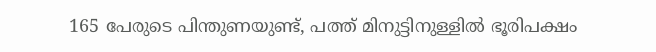165 പേരുടെ പിന്തുണയുണ്ട്, പത്ത് മിനുട്ടിനുള്ളില്‍ ഭൂരിപക്ഷം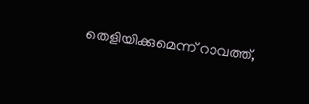തെളിയിക്കുമെന്ന് റാവത്ത്,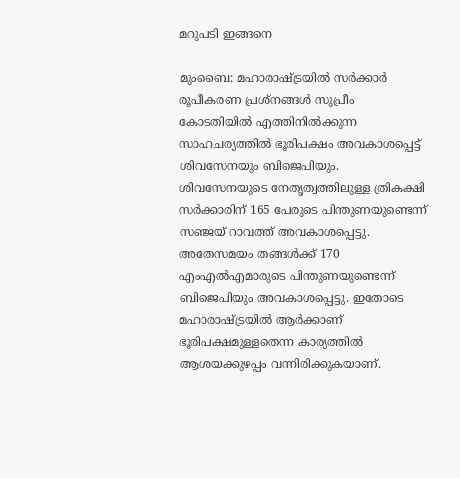മറുപടി ഇങ്ങനെ

മുംബൈ: മഹാരാഷ്ട്രയില്‍ സര്‍ക്കാര്‍ രൂപീകരണ പ്രശ്‌നങ്ങള്‍ സുപ്രീം കോടതിയില്‍ എത്തിനില്‍ക്കുന്ന സാഹചര്യത്തില്‍ ഭൂരിപക്ഷം അവകാശപ്പെട്ട് ശിവസേനയും ബിജെപിയും. ശിവസേനയുടെ നേതൃത്വത്തിലുള്ള ത്രികക്ഷി സര്‍ക്കാരിന് 165 പേരുടെ പിന്തുണയുണ്ടെന്ന് സഞ്ജയ് റാവത്ത് അവകാശപ്പെട്ടു. അതേസമയം തങ്ങള്‍ക്ക് 170 എംഎല്‍എമാരുടെ പിന്തുണയുണ്ടെന്ന് ബിജെപിയും അവകാശപ്പെട്ടു. ഇതോടെ മഹാരാഷ്ട്രയില്‍ ആര്‍ക്കാണ് ഭൂരിപക്ഷമുള്ളതെന്ന കാര്യത്തില്‍ ആശയക്കുഴപ്പം വന്നിരിക്കുകയാണ്.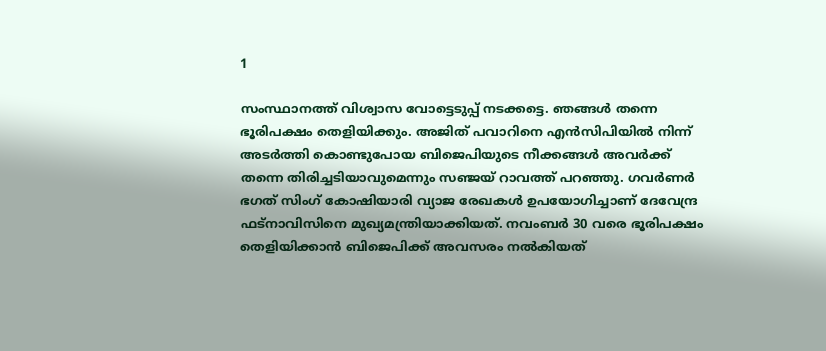1

സംസ്ഥാനത്ത് വിശ്വാസ വോട്ടെടുപ്പ് നടക്കട്ടെ. ഞങ്ങള്‍ തന്നെ ഭൂരിപക്ഷം തെളിയിക്കും. അജിത് പവാറിനെ എന്‍സിപിയില്‍ നിന്ന് അടര്‍ത്തി കൊണ്ടുപോയ ബിജെപിയുടെ നീക്കങ്ങള്‍ അവര്‍ക്ക് തന്നെ തിരിച്ചടിയാവുമെന്നും സഞ്ജയ് റാവത്ത് പറഞ്ഞു. ഗവര്‍ണര്‍ ഭഗത് സിംഗ് കോഷിയാരി വ്യാജ രേഖകള്‍ ഉപയോഗിച്ചാണ് ദേവേന്ദ്ര ഫട്‌നാവിസിനെ മുഖ്യമന്ത്രിയാക്കിയത്. നവംബര്‍ 30 വരെ ഭൂരിപക്ഷം തെളിയിക്കാന്‍ ബിജെപിക്ക് അവസരം നല്‍കിയത്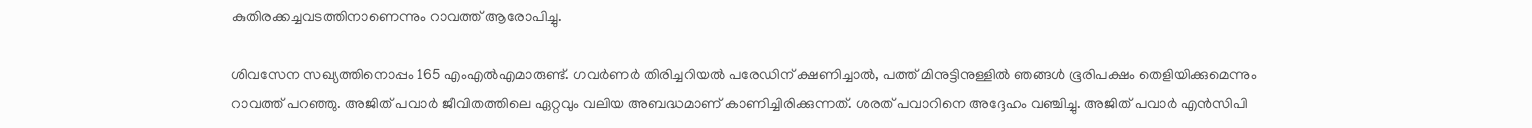കുതിരക്കച്ചവടത്തിനാണെന്നും റാവത്ത് ആരോപിച്ചു.

ശിവസേന സഖ്യത്തിനൊപ്പം 165 എംഎല്‍എമാരുണ്ട്. ഗവര്‍ണര്‍ തിരിച്ചറിയല്‍ പരേഡിന് ക്ഷണിച്ചാല്‍, പത്ത് മിനുട്ടിനുള്ളില്‍ ഞങ്ങള്‍ ഭൂരിപക്ഷം തെളിയിക്കുമെന്നും റാവത്ത് പറഞ്ഞു. അജിത് പവാര്‍ ജീവിതത്തിലെ ഏറ്റവും വലിയ അബദ്ധമാണ് കാണിച്ചിരിക്കുന്നത്. ശരത് പവാറിനെ അദ്ദേഹം വഞ്ചിച്ചു. അജിത് പവാര്‍ എന്‍സിപി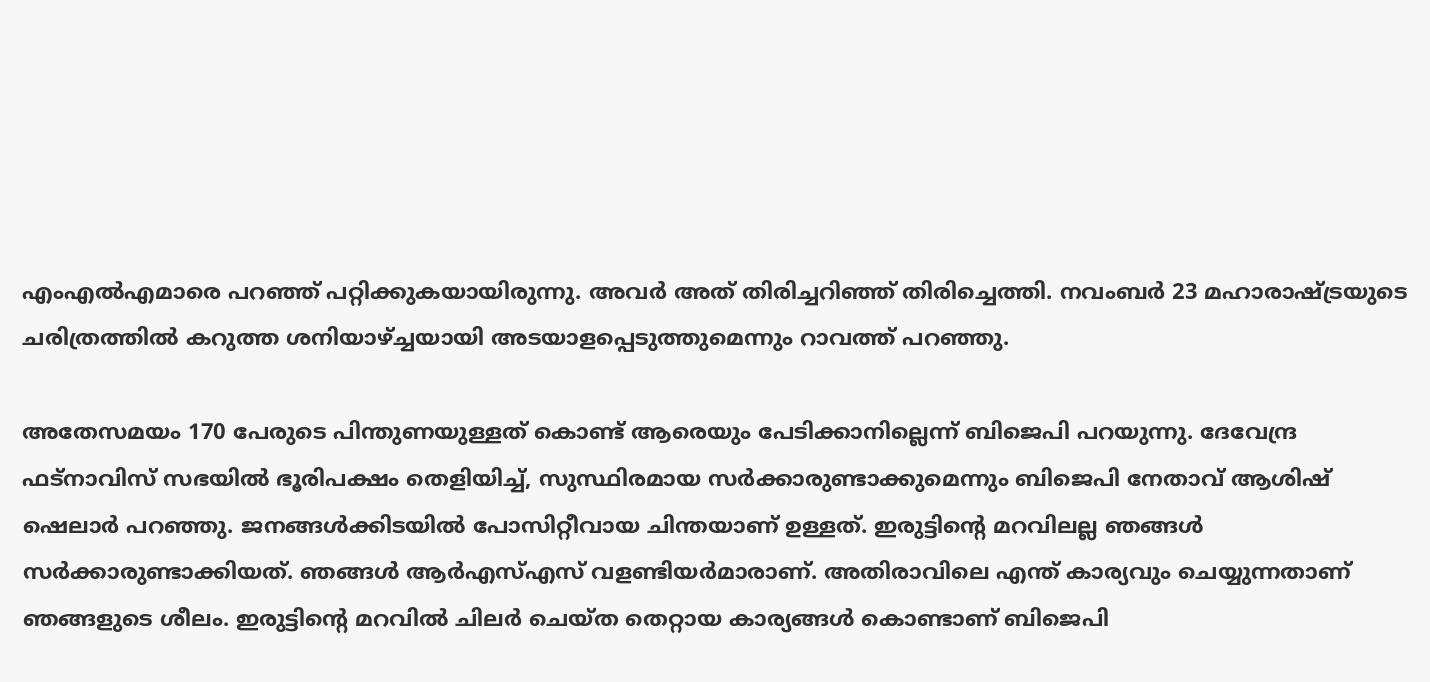എംഎല്‍എമാരെ പറഞ്ഞ് പറ്റിക്കുകയായിരുന്നു. അവര്‍ അത് തിരിച്ചറിഞ്ഞ് തിരിച്ചെത്തി. നവംബര്‍ 23 മഹാരാഷ്ട്രയുടെ ചരിത്രത്തില്‍ കറുത്ത ശനിയാഴ്ച്ചയായി അടയാളപ്പെടുത്തുമെന്നും റാവത്ത് പറഞ്ഞു.

അതേസമയം 170 പേരുടെ പിന്തുണയുള്ളത് കൊണ്ട് ആരെയും പേടിക്കാനില്ലെന്ന് ബിജെപി പറയുന്നു. ദേവേന്ദ്ര ഫട്‌നാവിസ് സഭയില്‍ ഭൂരിപക്ഷം തെളിയിച്ച്, സുസ്ഥിരമായ സര്‍ക്കാരുണ്ടാക്കുമെന്നും ബിജെപി നേതാവ് ആശിഷ് ഷെലാര്‍ പറഞ്ഞു. ജനങ്ങള്‍ക്കിടയില്‍ പോസിറ്റീവായ ചിന്തയാണ് ഉള്ളത്. ഇരുട്ടിന്റെ മറവിലല്ല ഞങ്ങള്‍ സര്‍ക്കാരുണ്ടാക്കിയത്. ഞങ്ങള്‍ ആര്‍എസ്എസ് വളണ്ടിയര്‍മാരാണ്. അതിരാവിലെ എന്ത് കാര്യവും ചെയ്യുന്നതാണ് ഞങ്ങളുടെ ശീലം. ഇരുട്ടിന്റെ മറവില്‍ ചിലര്‍ ചെയ്ത തെറ്റായ കാര്യങ്ങള്‍ കൊണ്ടാണ് ബിജെപി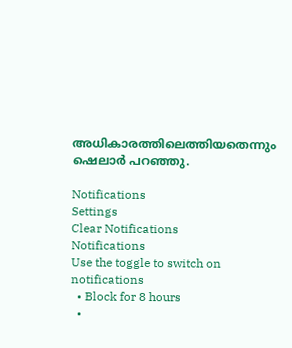അധികാരത്തിലെത്തിയതെന്നും ഷെലാര്‍ പറഞ്ഞു.

Notifications
Settings
Clear Notifications
Notifications
Use the toggle to switch on notifications
  • Block for 8 hours
  •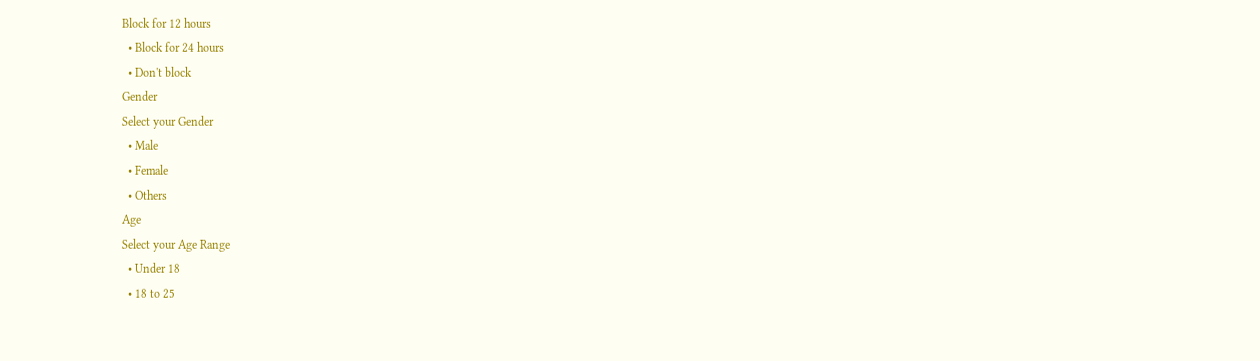Block for 12 hours
  • Block for 24 hours
  • Don't block
Gender
Select your Gender
  • Male
  • Female
  • Others
Age
Select your Age Range
  • Under 18
  • 18 to 25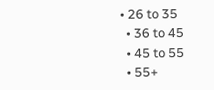• 26 to 35
  • 36 to 45
  • 45 to 55
  • 55+